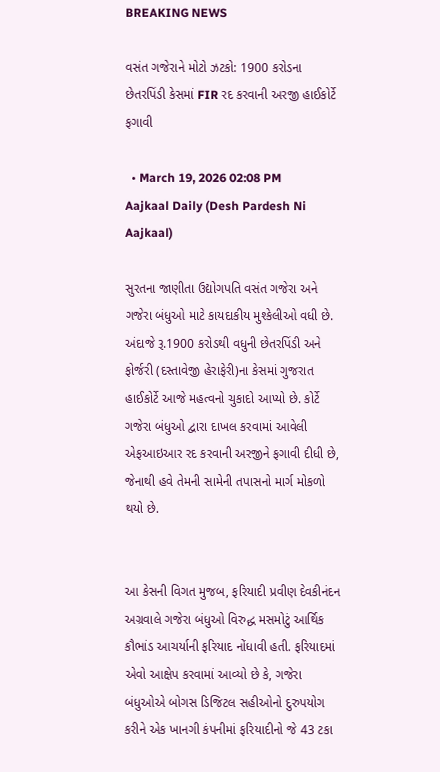BREAKING NEWS

વસંત ગજેરાને મોટો ઝટકો: 1900 કરોડના છેતરપિંડી કેસમાં FIR રદ કરવાની અરજી હાઈકોર્ટે ફગાવી

  • March 19, 2026 02:08 PM
Aajkaal Daily (Desh Pardesh Ni Aajkaal)

સુરતના જાણીતા ઉદ્યોગપતિ વસંત ગજેરા અને ગજેરા બંધુઓ માટે કાયદાકીય મુશ્કેલીઓ વધી છે. અંદાજે રૂ.1900 કરોડથી વધુની છેતરપિંડી અને ફોર્જરી (દસ્તાવેજી હેરાફેરી)ના કેસમાં ગુજરાત હાઈકોર્ટે આજે મહત્વનો ચુકાદો આપ્યો છે. કોર્ટે ગજેરા બંધુઓ દ્વારા દાખલ કરવામાં આવેલી એફઆઇઆર રદ કરવાની અરજીને ફગાવી દીધી છે, જેનાથી હવે તેમની સામેની તપાસનો માર્ગ મોકળો થયો છે.


આ કેસની વિગત મુજબ, ફરિયાદી પ્રવીણ દેવકીનંદન અગ્રવાલે ગજેરા બંધુઓ વિરુદ્ધ મસમોટું આર્થિક કૌભાંડ આચર્યાની ફરિયાદ નોંધાવી હતી. ફરિયાદમાં એવો આક્ષેપ કરવામાં આવ્યો છે કે, ગજેરા બંધુઓએ બોગસ ડિજિટલ સહીઓનો દુરુપયોગ કરીને એક ખાનગી કંપનીમાં ફરિયાદીનો જે 43 ટકા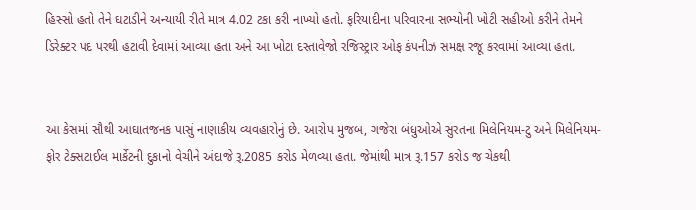હિસ્સો હતો તેને ઘટાડીને અન્યાયી રીતે માત્ર 4.02 ટકા કરી નાખ્યો હતો. ફરિયાદીના પરિવારના સભ્યોની ખોટી સહીઓ કરીને તેમને ડિરેક્ટર પદ પરથી હટાવી દેવામાં આવ્યા હતા અને આ ખોટા દસ્તાવેજો રજિસ્ટ્રાર ઓફ કંપનીઝ સમક્ષ રજૂ કરવામાં આવ્યા હતા.


આ કેસમાં સૌથી આઘાતજનક પાસું નાણાકીય વ્યવહારોનું છે. આરોપ મુજબ, ગજેરા બંધુઓએ સુરતના મિલેનિયમ-ટુ અને મિલેનિયમ-ફોર ટેક્સટાઈલ માર્કેટની દુકાનો વેચીને અંદાજે રૂ.2085 કરોડ મેળવ્યા હતા. જેમાંથી માત્ર રૂ.157 કરોડ જ ચેકથી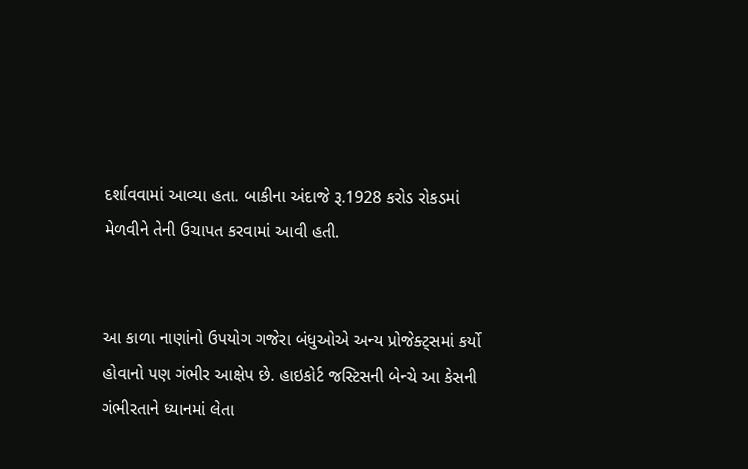દર્શાવવામાં આવ્યા હતા. બાકીના અંદાજે રૂ.1928 કરોડ રોકડમાં મેળવીને તેની ઉચાપત કરવામાં આવી હતી.


આ કાળા નાણાંનો ઉપયોગ ગજેરા બંધુઓએ અન્ય પ્રોજેક્ટ્સમાં કર્યો હોવાનો પણ ગંભીર આક્ષેપ છે. હાઇકોર્ટ જસ્ટિસની બેન્ચે આ કેસની ગંભીરતાને ધ્યાનમાં લેતા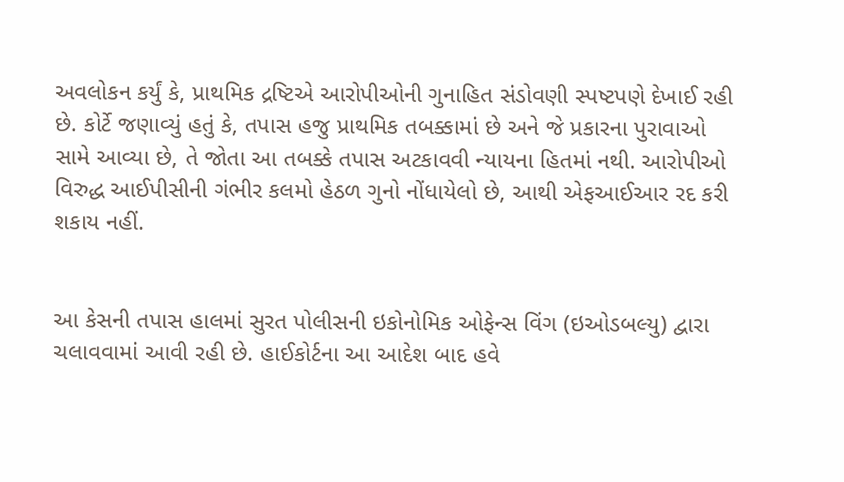અવલોકન કર્યું કે, પ્રાથમિક દ્રષ્ટિએ આરોપીઓની ગુનાહિત સંડોવણી સ્પષ્ટપણે દેખાઈ રહી છે. કોર્ટે જણાવ્યું હતું કે, તપાસ હજુ પ્રાથમિક તબક્કામાં છે અને જે પ્રકારના પુરાવાઓ સામે આવ્યા છે, તે જોતા આ તબક્કે તપાસ અટકાવવી ન્યાયના હિતમાં નથી. આરોપીઓ વિરુદ્ધ આઈપીસીની ગંભીર કલમો હેઠળ ગુનો નોંધાયેલો છે, આથી એફઆઈઆર રદ કરી શકાય નહીં.


આ કેસની તપાસ હાલમાં સુરત પોલીસની ઇકોનોમિક ઓફેન્સ વિંગ (ઇઓડબલ્યુ) દ્વારા ચલાવવામાં આવી રહી છે. હાઈકોર્ટના આ આદેશ બાદ હવે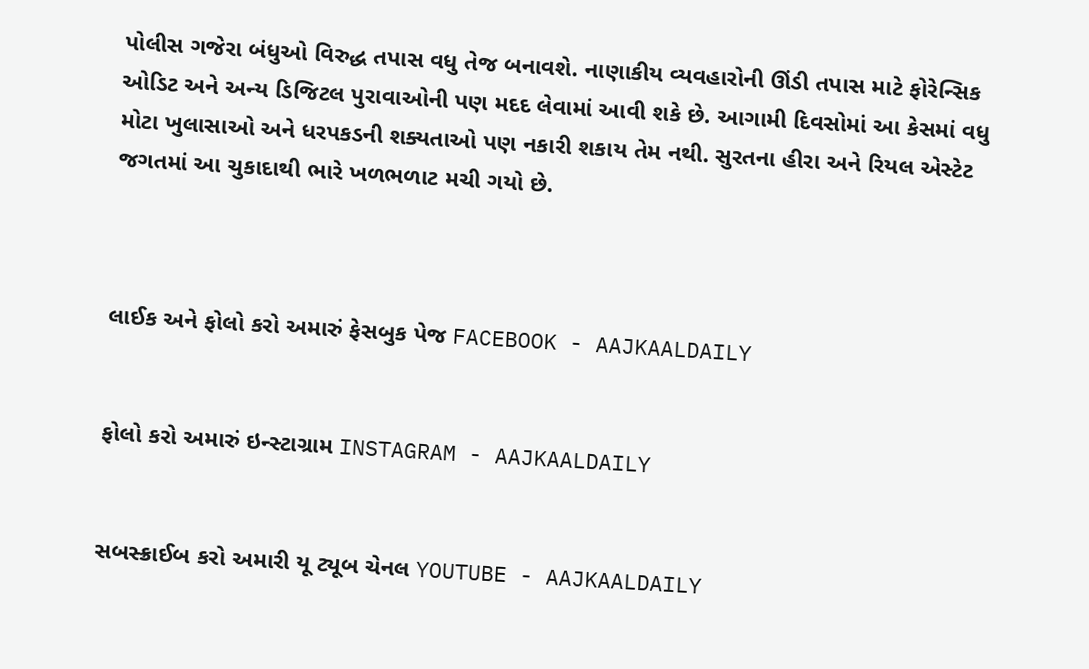પોલીસ ગજેરા બંધુઓ વિરુદ્ધ તપાસ વધુ તેજ બનાવશે. નાણાકીય વ્યવહારોની ઊંડી તપાસ માટે ફોરેન્સિક ઓડિટ અને અન્ય ડિજિટલ પુરાવાઓની પણ મદદ લેવામાં આવી શકે છે. આગામી દિવસોમાં આ કેસમાં વધુ મોટા ખુલાસાઓ અને ધરપકડની શક્યતાઓ પણ નકારી શકાય તેમ નથી. સુરતના હીરા અને રિયલ એસ્ટેટ જગતમાં આ ચુકાદાથી ભારે ખળભળાટ મચી ગયો છે.



લાઈક અને ફોલો કરો અમારું ફેસબુક પેજ FACEBOOK - AAJKAALDAILY


ફોલો કરો અમારું ઇન્સ્ટાગ્રામ INSTAGRAM - AAJKAALDAILY


સબસ્ક્રાઈબ કરો અમારી યૂ ટ્યૂબ ચેનલ YOUTUBE - AAJKAALDAILY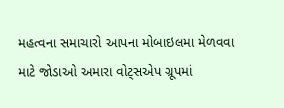મહત્વના સમાચારો આપના મોબાઇલમા મેળવવા માટે જોડાઓ અમારા વોટ્સએપ ગ્રૂપમાં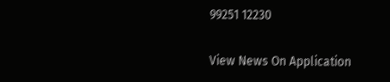99251 12230

View News On Application